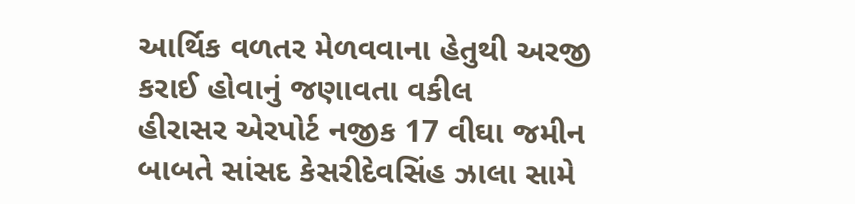આર્થિક વળતર મેળવવાના હેતુથી અરજી કરાઈ હોવાનું જણાવતા વકીલ
હીરાસર એરપોર્ટ નજીક 17 વીઘા જમીન બાબતે સાંસદ કેસરીદેવસિંહ ઝાલા સામે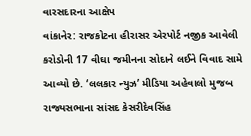વારસદારના આક્ષેપ
વાંકાનેર: રાજકોટના હીરાસર એરપોર્ટ નજીક આવેલી કરોડોની 17 વીઘા જમીનના સોદાને લઈને વિવાદ સામે આવ્યો છે. ‘લલકાર ન્યુઝ’ મીડિયા અહેવાલો મુજબ રાજ્યસભાના સાંસદ કેસરીદેવસિંહ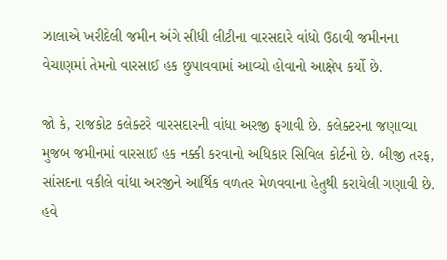ઝાલાએ ખરીદેલી જમીન અંગે સીધી લીટીના વારસદારે વાંધો ઉઠાવી જમીનના વેચાણમાં તેમનો વારસાઈ હક છુપાવવામાં આવ્યો હોવાનો આક્ષેપ કર્યો છે.

જો કે, રાજકોટ કલેક્ટરે વારસદારની વાંધા અરજી ફગાવી છે. કલેક્ટરના જણાવ્યા મુજબ જમીનમાં વારસાઈ હક નક્કી કરવાનો અધિકાર સિવિલ કોર્ટનો છે. બીજી તરફ, સાંસદના વકીલે વાંધા અરજીને આર્થિક વળતર મેળવવાના હેતુથી કરાયેલી ગણાવી છે. હવે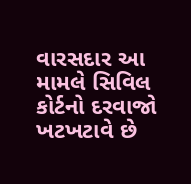વારસદાર આ મામલે સિવિલ કોર્ટનો દરવાજો ખટખટાવે છે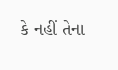કે નહીં તેના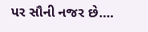પર સૌની નજર છે….